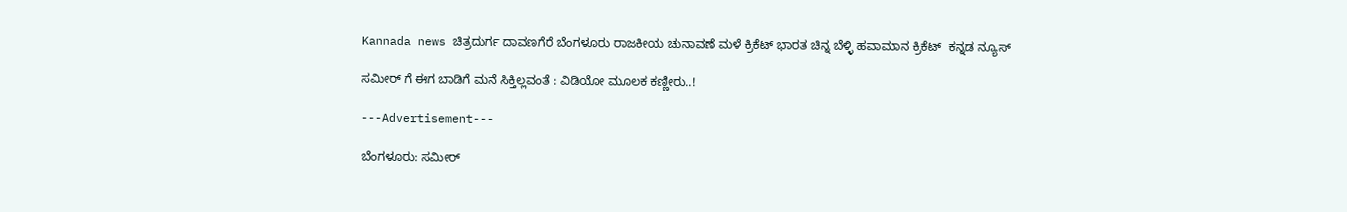Kannada news ಚಿತ್ರದುರ್ಗ ದಾವಣಗೆರೆ ಬೆಂಗಳೂರು ರಾಜಕೀಯ ಚುನಾವಣೆ ಮಳೆ ಕ್ರಿಕೆಟ್ ಭಾರತ ಚಿನ್ನ ಬೆಳ್ಳಿ ಹವಾಮಾನ ಕ್ರಿಕೆಟ್  ಕನ್ನಡ ನ್ಯೂಸ್

ಸಮೀರ್ ಗೆ ಈಗ ಬಾಡಿಗೆ ಮನೆ ಸಿಕ್ತಿಲ್ಲವಂತೆ : ವಿಡಿಯೋ ಮೂಲಕ ಕಣ್ಣೀರು..!

---Advertisement---

ಬೆಂಗಳೂರು: ಸಮೀರ್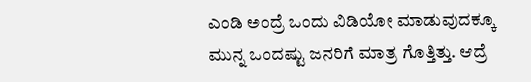ಎಂಡಿ ಅಂದ್ರೆ ಒಂದು ವಿಡಿಯೋ ಮಾಡುವುದಕ್ಕೂ ಮುನ್ನ ಒಂದಷ್ಟು ಜನರಿಗೆ ಮಾತ್ರ ಗೊತ್ತಿತ್ತು. ಆದ್ರೆ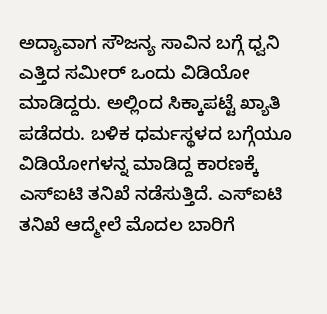ಅದ್ಯಾವಾಗ ಸೌಜನ್ಯ ಸಾವಿನ ಬಗ್ಗೆ ಧ್ವನಿ ಎತ್ತಿದ ಸಮೀರ್ ಒಂದು ವಿಡಿಯೋ ಮಾಡಿದ್ದರು. ಅಲ್ಲಿಂದ ಸಿಕ್ಕಾಪಟ್ಟೆ ಖ್ಯಾತಿ ಪಡೆದರು. ಬಳಿಕ ಧರ್ಮಸ್ಥಳದ ಬಗ್ಗೆಯೂ ವಿಡಿಯೋಗಳನ್ನ ಮಾಡಿದ್ದ ಕಾರಣಕ್ಕೆ ಎಸ್ಐಟಿ ತನಿಖೆ ನಡೆಸುತ್ತಿದೆ. ಎಸ್ಐಟಿ ತನಿಖೆ ಆದ್ಮೇಲೆ ಮೊದಲ ಬಾರಿಗೆ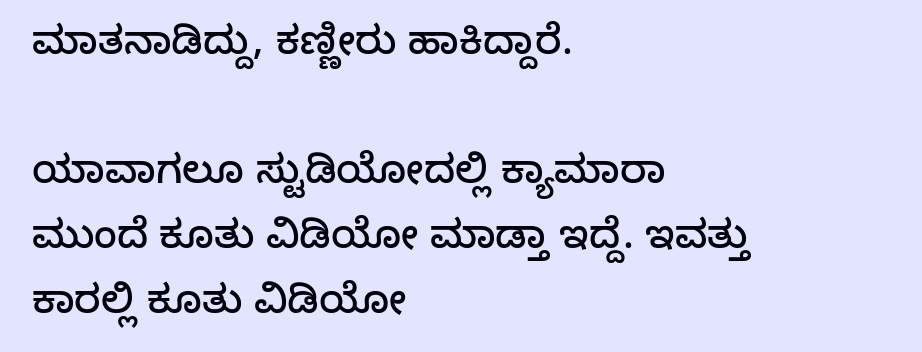ಮಾತನಾಡಿದ್ದು, ಕಣ್ಣೀರು ಹಾಕಿದ್ದಾರೆ.

ಯಾವಾಗಲೂ ಸ್ಟುಡಿಯೋದಲ್ಲಿ ಕ್ಯಾಮಾರಾ ಮುಂದೆ ಕೂತು ವಿಡಿಯೋ ಮಾಡ್ತಾ ಇದ್ದೆ. ಇವತ್ತು ಕಾರಲ್ಲಿ ಕೂತು ವಿಡಿಯೋ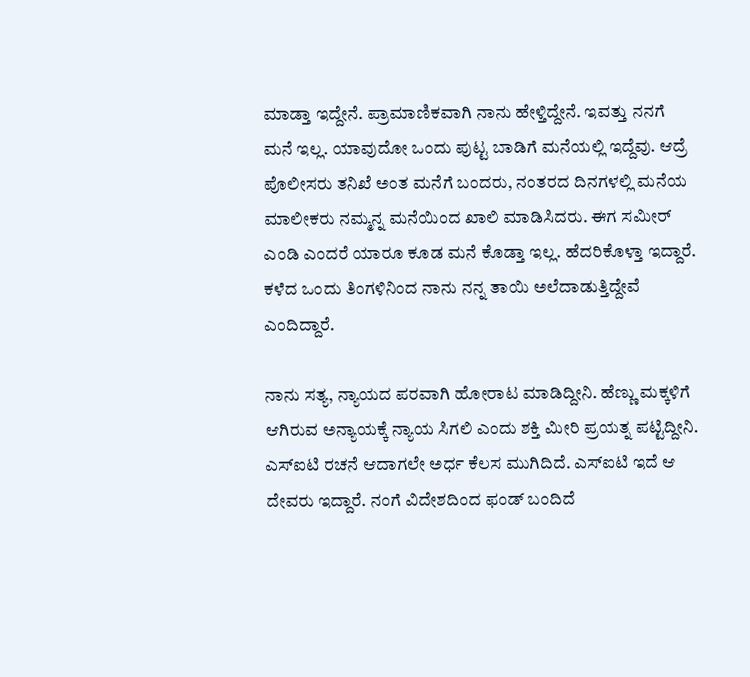ಮಾಡ್ತಾ ಇದ್ದೇನೆ. ಪ್ರಾಮಾಣಿಕವಾಗಿ ನಾನು ಹೇಳ್ತಿದ್ದೇನೆ. ಇವತ್ತು ನನಗೆ ಮನೆ‌ ಇಲ್ಲ. ಯಾವುದೋ ಒಂದು ಪುಟ್ಟ ಬಾಡಿಗೆ ಮನೆಯಲ್ಲಿ ಇದ್ದೆವು. ಆದ್ರೆ ಪೊಲೀಸರು ತನಿಖೆ ಅಂತ ಮನೆಗೆ ಬಂದರು, ನಂತರದ ದಿನಗಳಲ್ಲಿ ಮನೆಯ ಮಾಲೀಕರು ನಮ್ಮನ್ನ ಮನೆಯಿಂದ ಖಾಲಿ ಮಾಡಿಸಿದರು. ಈಗ ಸಮೀರ್ ಎಂಡಿ ಎಂದರೆ ಯಾರೂ ಕೂಡ ಮನೆ ಕೊಡ್ತಾ ಇಲ್ಲ. ಹೆದರಿಕೊಳ್ತಾ ಇದ್ದಾರೆ. ಕಳೆದ ಒಂದು ತಿಂಗಳಿನಿಂದ ನಾನು ನನ್ನ ತಾಯಿ ಅಲೆದಾಡುತ್ತಿದ್ದೇವೆ ಎಂದಿದ್ದಾರೆ.

ನಾನು ಸತ್ಯ, ನ್ಯಾಯದ ಪರವಾಗಿ ಹೋರಾಟ ಮಾಡಿದ್ದೀನಿ. ಹೆಣ್ಣು ಮಕ್ಕಳಿಗೆ ಆಗಿರುವ ಅನ್ಯಾಯಕ್ಕೆ ನ್ಯಾಯ ಸಿಗಲಿ ಎಂದು ಶಕ್ತಿ ಮೀರಿ ಪ್ರಯತ್ನ ಪಟ್ಟಿದ್ದೀನಿ. ಎಸ್ಐಟಿ ರಚನೆ ಆದಾಗಲೇ ಅರ್ಧ ಕೆಲಸ ಮುಗಿದಿದೆ. ಎಸ್ಐಟಿ ಇದೆ ಆ ದೇವರು ಇದ್ದಾರೆ. ನಂಗೆ ವಿದೇಶದಿಂದ ಫಂಡ್ ಬಂದಿದೆ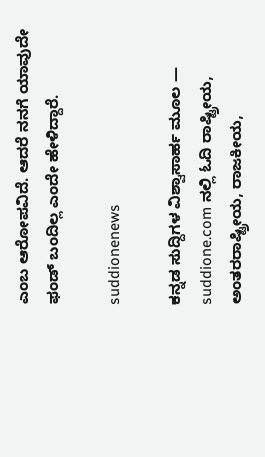ಎಂಬ ಆರೋಪವಿದೆ. ಆದರೆ ನನಗೆ ಯಾವುದೇ ಫಂಡ್ ಬಂದಿಲ್ಲ ಎಂದೇ ಹೇಳಿದ್ದಾರೆ.

suddionenews

ಕನ್ನಡ ಸುದ್ದಿಗಳ ವಿಶ್ವಾಸಾರ್ಹ ಮೂಲ — suddione.com ನಲ್ಲಿ ಓದಿ ರಾಷ್ಟ್ರೀಯ, ಅಂತರರಾಷ್ಟ್ರೀಯ, ರಾಜಕೀಯ,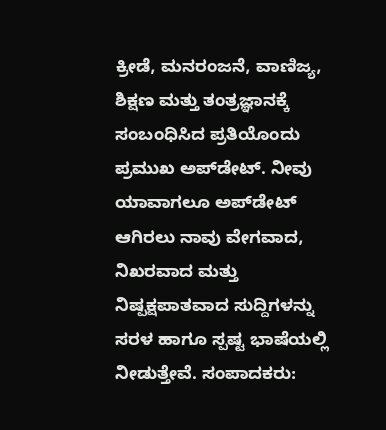ಕ್ರೀಡೆ, ಮನರಂಜನೆ, ವಾಣಿಜ್ಯ, ಶಿಕ್ಷಣ ಮತ್ತು ತಂತ್ರಜ್ಞಾನಕ್ಕೆ ಸಂಬಂಧಿಸಿದ ಪ್ರತಿಯೊಂದು ಪ್ರಮುಖ ಅಪ್‌ಡೇಟ್. ನೀವು ಯಾವಾಗಲೂ ಅಪ್‌ಡೇಟ್ ಆಗಿರಲು ನಾವು ವೇಗವಾದ, ನಿಖರವಾದ ಮತ್ತು ನಿಷ್ಪಕ್ಷಪಾತವಾದ ಸುದ್ದಿಗಳನ್ನು ಸರಳ ಹಾಗೂ ಸ್ಪಷ್ಟ ಭಾಷೆಯಲ್ಲಿ ನೀಡುತ್ತೇವೆ. ಸಂಪಾದಕರು: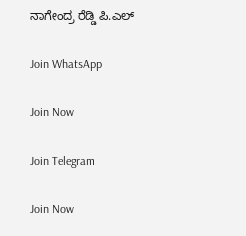ನಾಗೇಂದ್ರ ರೆಡ್ಡಿ ಪಿ.ಎಲ್

Join WhatsApp

Join Now

Join Telegram

Join Now